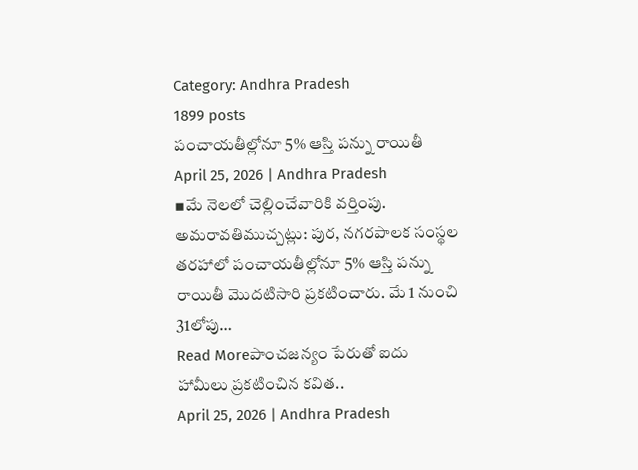Category: Andhra Pradesh
1899 posts
పంచాయతీల్లోనూ 5% ఆస్తి పన్ను రాయితీ
April 25, 2026 | Andhra Pradesh
▪మే నెలలో చెల్లించేవారికి వర్తింపు. అమరావతిముచ్చట్లు: పుర, నగరపాలక సంస్థల తరహాలో పంచాయతీల్లోనూ 5% ఆస్తి పన్ను రాయితీ మొదటిసారి ప్రకటించారు. మే 1 నుంచి 31లోపు…
Read Moreపాంచజన్యం పేరుతో ఐదు హామీలు ప్రకటించిన కవిత..
April 25, 2026 | Andhra Pradesh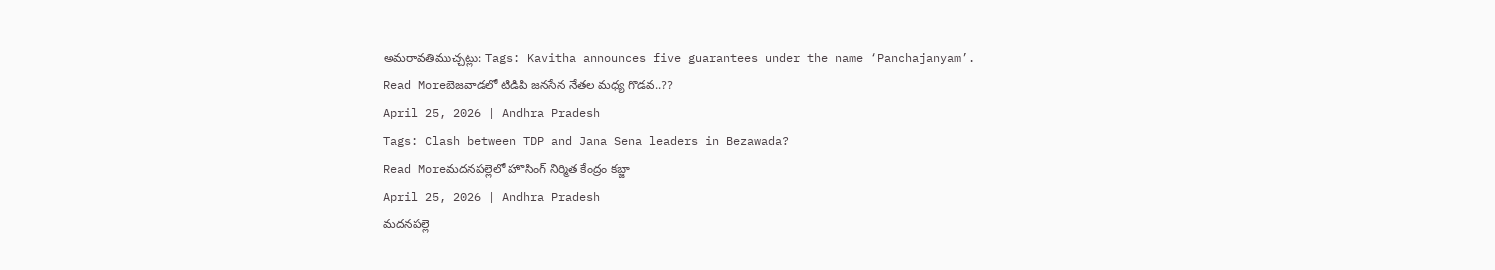అమరావతిముచ్చట్లు: Tags: Kavitha announces five guarantees under the name ‘Panchajanyam’.
Read Moreబెజవాడలో టిడిపి జనసేన నేతల మధ్య గొడవ..??
April 25, 2026 | Andhra Pradesh
Tags: Clash between TDP and Jana Sena leaders in Bezawada?
Read Moreమదనపల్లెలో హొసింగ్ నిర్మిత కేంద్రం కబ్జా
April 25, 2026 | Andhra Pradesh
మదనపల్లె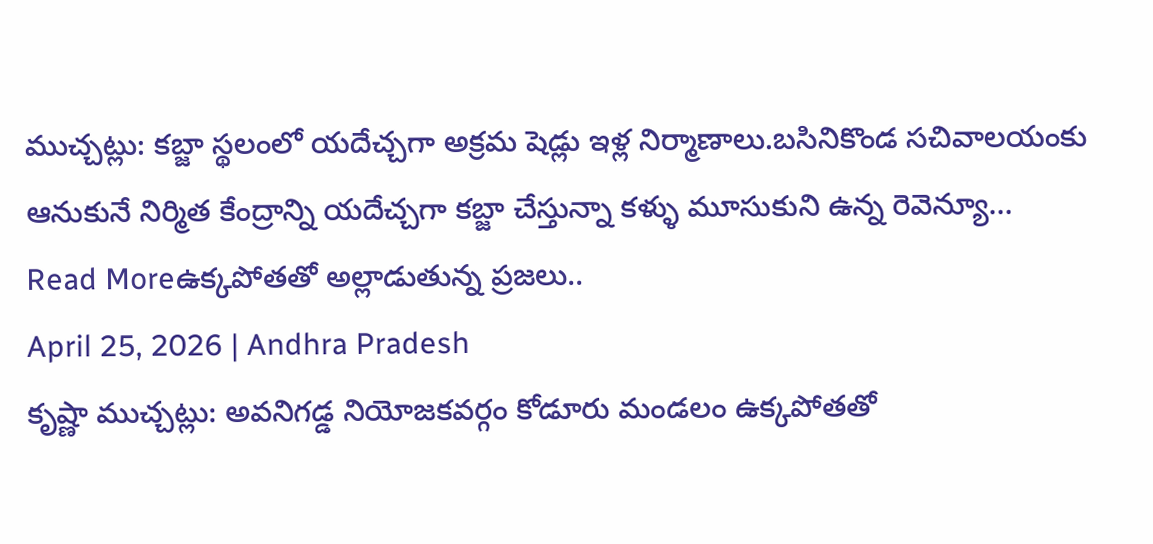ముచ్చట్లు: కబ్జా స్థలంలో యదేచ్చగా అక్రమ షెడ్లు ఇళ్ల నిర్మాణాలు.బసినికొండ సచివాలయంకు ఆనుకునే నిర్మిత కేంద్రాన్ని యదేచ్చగా కబ్జా చేస్తున్నా కళ్ళు మూసుకుని ఉన్న రెవెన్యూ…
Read Moreఉక్కపోతతో అల్లాడుతున్న ప్రజలు..
April 25, 2026 | Andhra Pradesh
కృష్ణా ముచ్చట్లు: అవనిగడ్డ నియోజకవర్గం కోడూరు మండలం ఉక్కపోతతో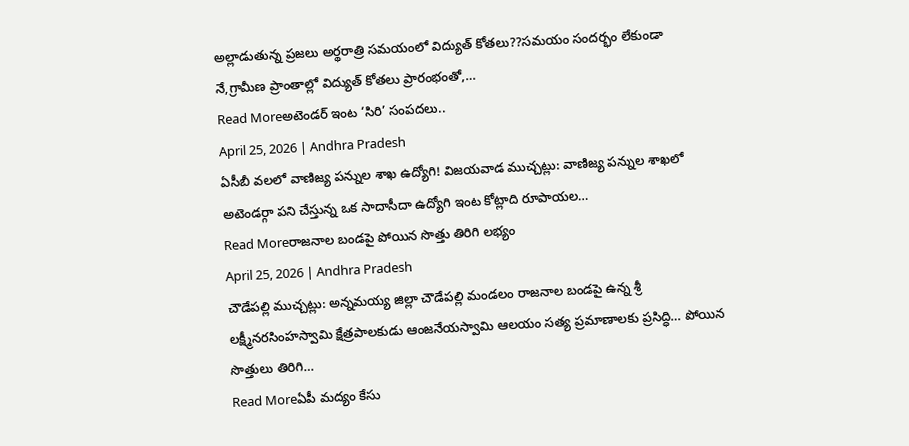అల్లాడుతున్న ప్రజలు అర్థరాత్రి సమయంలో విద్యుత్ కోతలు??సమయం సందర్భం లేకుండా నే,గ్రామీణ ప్రాంతాల్లో విద్యుత్ కోతలు ప్రారంభంతో,…
Read Moreఅటెండర్ ఇంట ‘సిరి’ సంపదలు..
April 25, 2026 | Andhra Pradesh
ఏసీబీ వలలో వాణిజ్య పన్నుల శాఖ ఉద్యోగి! విజయవాడ ముచ్చట్లు: వాణిజ్య పన్నుల శాఖలో అటెండర్గా పని చేస్తున్న ఒక సాదాసీదా ఉద్యోగి ఇంట కోట్లాది రూపాయల…
Read Moreరాజనాల బండపై పోయిన సొత్తు తిరిగి లభ్యం
April 25, 2026 | Andhra Pradesh
చౌడేపల్లి ముచ్చట్లు: అన్నమయ్య జిల్లా చౌడేపల్లి మండలం రాజనాల బండపై ఉన్న శ్రీ లక్ష్మీనరసింహస్వామి క్షేత్రపాలకుడు ఆంజనేయస్వామి ఆలయం సత్య ప్రమాణాలకు ప్రసిద్ధి… పోయిన సొత్తులు తిరిగి…
Read Moreఏపీ మద్యం కేసు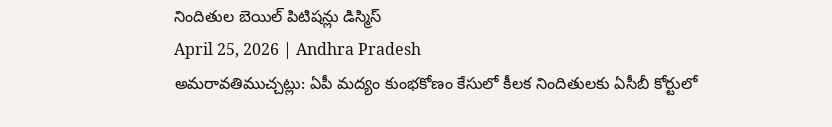నిందితుల బెయిల్ పిటిషన్లు డిస్మిస్
April 25, 2026 | Andhra Pradesh
అమరావతిముచ్చట్లు: ఏపీ మద్యం కుంభకోణం కేసులో కీలక నిందితులకు ఏసీబీ కోర్టులో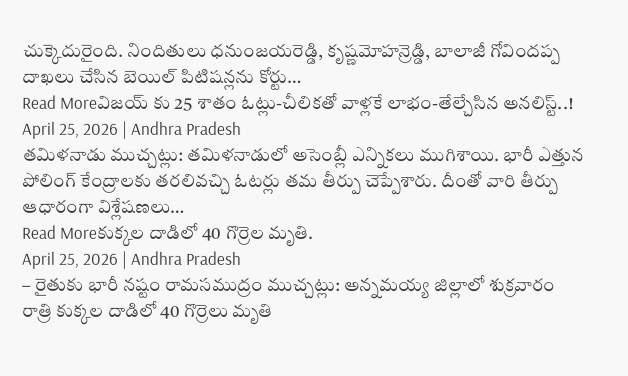చుక్కెదురైంది. నిందితులు ధనుంజయరెడ్డి, కృష్ణమోహన్రెడ్డి, బాలాజీ గోవిందప్ప దాఖలు చేసిన బెయిల్ పిటిషన్లను కోర్టు…
Read Moreవిజయ్ కు 25 శాతం ఓట్లు-చీలికతో వాళ్లకే లాభం-తేల్చేసిన అనలిస్ట్..!
April 25, 2026 | Andhra Pradesh
తమిళనాడు ముచ్చట్లు: తమిళనాడులో అసెంబ్లీ ఎన్నికలు ముగిశాయి. భారీ ఎత్తున పోలింగ్ కేంద్రాలకు తరలివచ్చి ఓటర్లు తమ తీర్పు చెప్పేశారు. దీంతో వారి తీర్పు ఆధారంగా విశ్లేషణలు…
Read Moreకుక్కల దాడిలో 40 గొర్రెల మృతి.
April 25, 2026 | Andhra Pradesh
– రైతుకు భారీ నష్టం రామసముద్రం ముచ్చట్లు: అన్నమయ్య జిల్లాలో శుక్రవారం రాత్రి కుక్కల దాడిలో 40 గొర్రెలు మృతి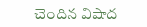చెందిన విషాద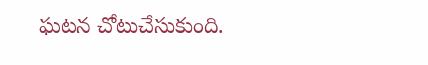ఘటన చోటుచేసుకుంది.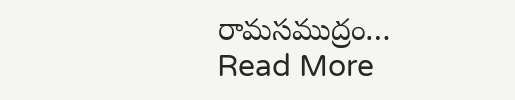రామసముద్రం…
Read More